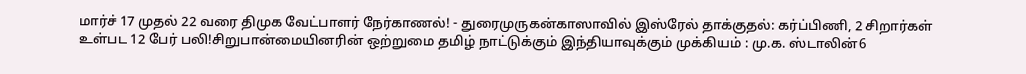மார்ச் 17 முதல் 22 வரை திமுக வேட்பாளர் நேர்காணல்! - துரைமுருகன்காஸாவில் இஸ்ரேல் தாக்குதல்: கர்ப்பிணி, 2 சிறார்கள் உள்பட 12 பேர் பலி!சிறுபான்மையினரின் ஒற்றுமை தமிழ் நாட்டுக்கும் இந்தியாவுக்கும் முக்கியம் : மு.க. ஸ்டாலின்6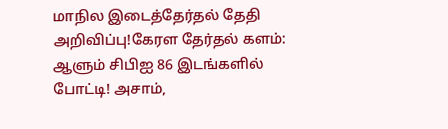மாநில இடைத்தேர்தல் தேதி அறிவிப்பு!கேரள தேர்தல் களம்: ஆளும் சிபிஐ 86 இடங்களில் போட்டி! அசாம்,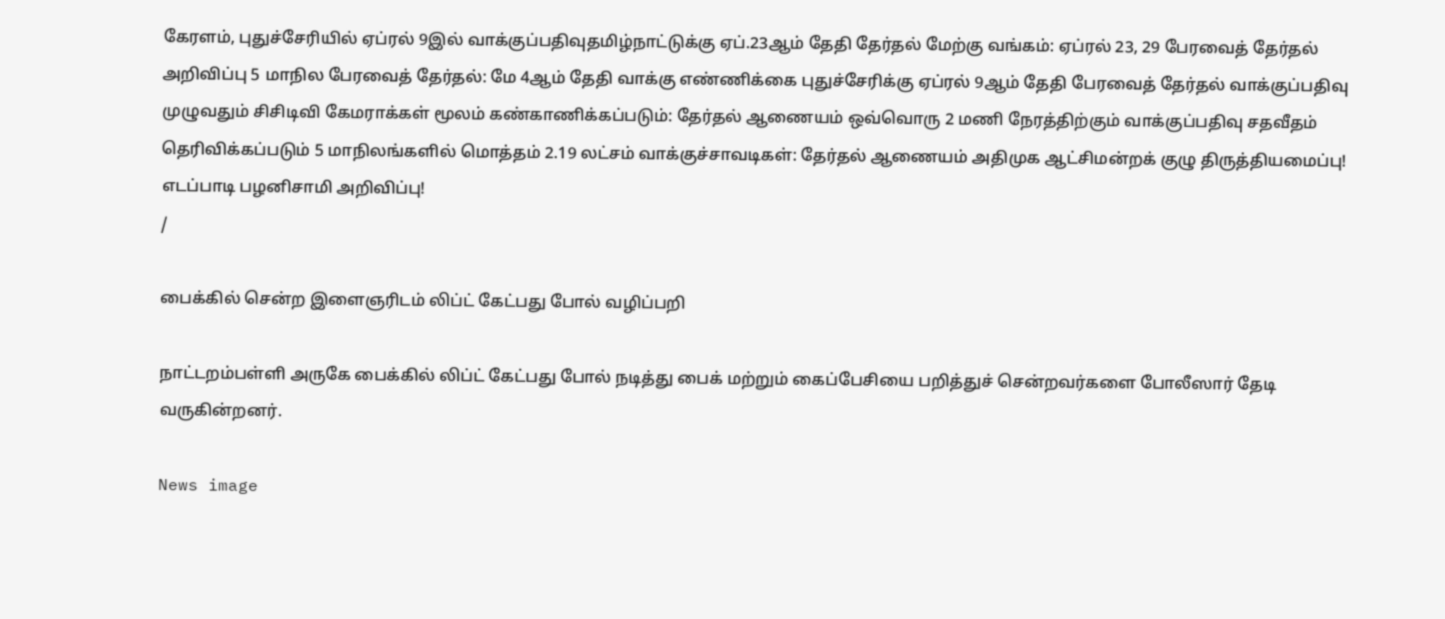கேரளம், புதுச்சேரியில் ஏப்ரல் 9இல் வாக்குப்பதிவுதமிழ்நாட்டுக்கு ஏப்.23ஆம் தேதி தேர்தல் மேற்கு வங்கம்: ஏப்ரல் 23, 29 பேரவைத் தேர்தல் அறிவிப்பு 5 மாநில பேரவைத் தேர்தல்: மே 4ஆம் தேதி வாக்கு எண்ணிக்கை புதுச்சேரிக்கு ஏப்ரல் 9ஆம் தேதி பேரவைத் தேர்தல் வாக்குப்பதிவு முழுவதும் சிசிடிவி கேமராக்கள் மூலம் கண்காணிக்கப்படும்: தேர்தல் ஆணையம் ஒவ்வொரு 2 மணி நேரத்திற்கும் வாக்குப்பதிவு சதவீதம் தெரிவிக்கப்படும் 5 மாநிலங்களில் மொத்தம் 2.19 லட்சம் வாக்குச்சாவடிகள்: தேர்தல் ஆணையம் அதிமுக ஆட்சிமன்றக் குழு திருத்தியமைப்பு! எடப்பாடி பழனிசாமி அறிவிப்பு!
/

பைக்கில் சென்ற இளைஞரிடம் லிப்ட் கேட்பது போல் வழிப்பறி

நாட்டறம்பள்ளி அருகே பைக்கில் லிப்ட் கேட்பது போல் நடித்து பைக் மற்றும் கைப்பேசியை பறித்துச் சென்றவர்களை போலீஸார் தேடி வருகின்றனர்.

News image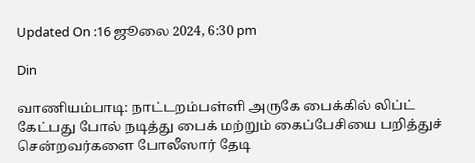Updated On :16 ஜூலை 2024, 6:30 pm

Din

வாணியம்பாடி: நாட்டறம்பள்ளி அருகே பைக்கில் லிப்ட் கேட்பது போல் நடித்து பைக் மற்றும் கைப்பேசியை பறித்துச் சென்றவர்களை போலீஸார் தேடி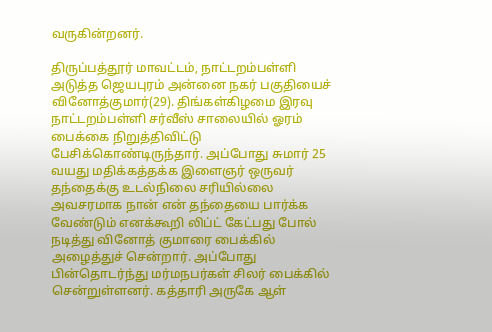வருகின்றனர்.

திருப்பத்தூர் மாவட்டம், நாட்டறம்பள்ளி அடுத்த ஜெயபுரம் அன்னை நகர் பகுதியைச் வினோத்குமார்(29). திங்கள்கிழமை இரவு நாட்டறம்பள்ளி சர்வீஸ் சாலையில் ஓரம் பைக்கை நிறுத்திவிட்டு பேசிக்கொண்டிருந்தார். அப்போது சுமார் 25 வயது மதிக்கத்தக்க இளைஞர் ஒருவர் தந்தைக்கு உடல்நிலை சரியில்லை அவசரமாக நான் என் தந்தையை பார்க்க வேண்டும் எனக்கூறி லிப்ட் கேட்பது போல் நடித்து வினோத் குமாரை பைக்கில் அழைத்துச் சென்றார். அப்போது பின்தொடர்ந்து மர்மநபர்கள் சிலர் பைக்கில் சென்றுள்ளனர். கத்தாரி அருகே ஆள்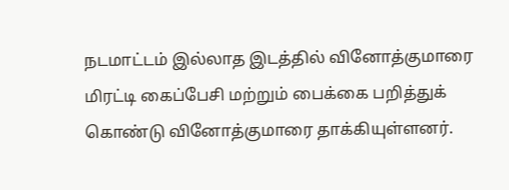நடமாட்டம் இல்லாத இடத்தில் வினோத்குமாரை மிரட்டி கைப்பேசி மற்றும் பைக்கை பறித்துக் கொண்டு வினோத்குமாரை தாக்கியுள்ளனர்.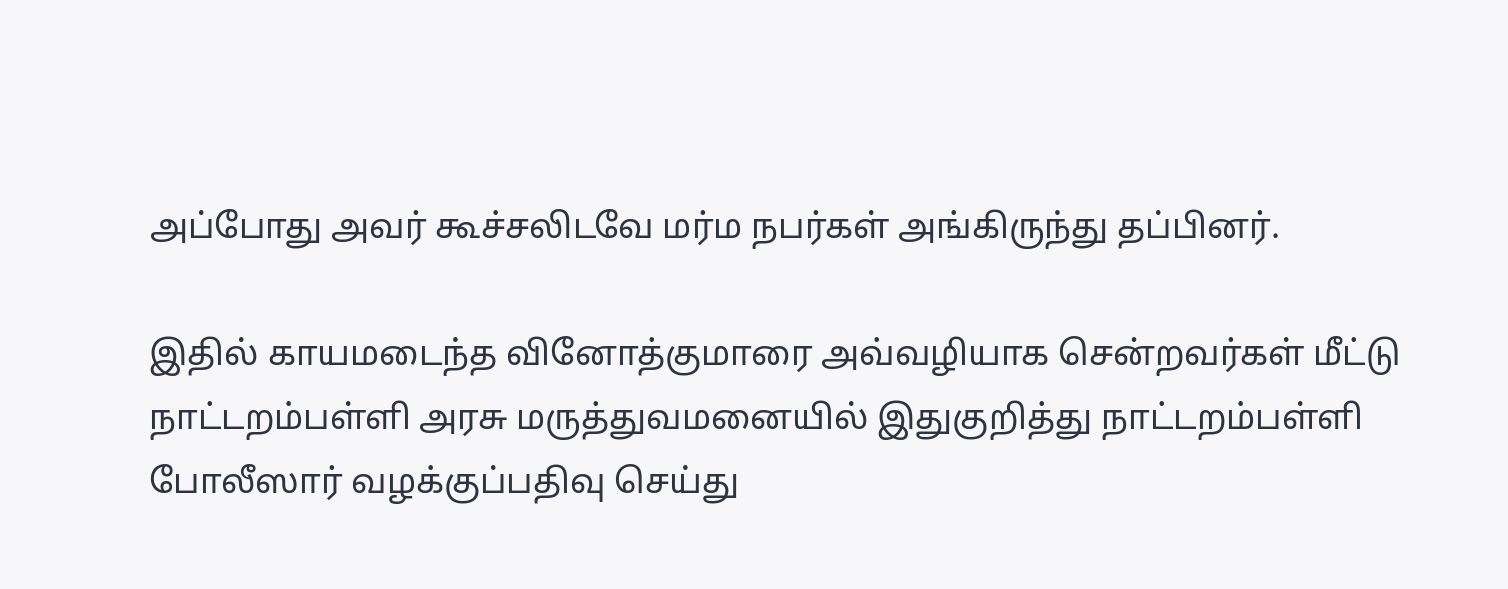அப்போது அவர் கூச்சலிடவே மர்ம நபர்கள் அங்கிருந்து தப்பினர்.

இதில் காயமடைந்த வினோத்குமாரை அவ்வழியாக சென்றவர்கள் மீட்டு நாட்டறம்பள்ளி அரசு மருத்துவமனையில் இதுகுறித்து நாட்டறம்பள்ளி போலீஸார் வழக்குப்பதிவு செய்து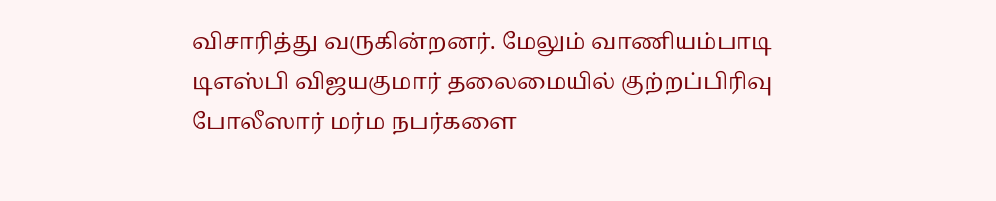விசாரித்து வருகின்றனர். மேலும் வாணியம்பாடி டிஎஸ்பி விஜயகுமார் தலைமையில் குற்றப்பிரிவு போலீஸார் மர்ம நபர்களை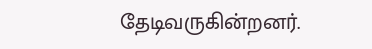தேடிவருகின்றனர்.